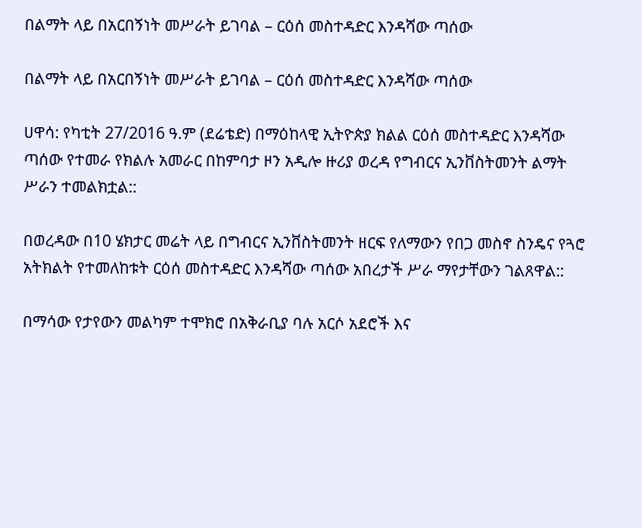በልማት ላይ በአርበኝነት መሥራት ይገባል – ርዕሰ መስተዳድር እንዳሻው ጣሰው

በልማት ላይ በአርበኝነት መሥራት ይገባል – ርዕሰ መስተዳድር እንዳሻው ጣሰው

ሀዋሳ: የካቲት 27/2016 ዓ.ም (ደሬቴድ) በማዕከላዊ ኢትዮጵያ ክልል ርዕሰ መስተዳድር እንዳሻው ጣሰው የተመራ የክልሉ አመራር በከምባታ ዞን አዲሎ ዙሪያ ወረዳ የግብርና ኢንቨስትመንት ልማት ሥራን ተመልክቷል::

በወረዳው በ10 ሄክታር መሬት ላይ በግብርና ኢንቨስትመንት ዘርፍ የለማውን የበጋ መስኖ ስንዴና የጓሮ አትክልት የተመለከቱት ርዕሰ መስተዳድር እንዳሻው ጣሰው አበረታች ሥራ ማየታቸውን ገልጸዋል::

በማሳው የታየውን መልካም ተሞክሮ በአቅራቢያ ባሉ አርሶ አደሮች እና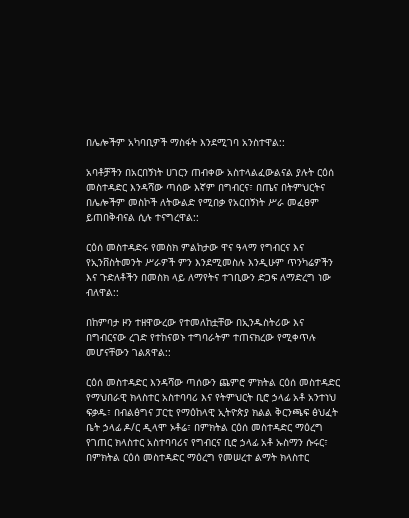በሌሎችም አካባቢዎች ማስፋት እንደሚገባ አንስተዋል::

አባቶቻችን በአርበኝነት ሀገርን ጠብቀው አስተላልፈውልናል ያሉት ርዕሰ መስተዳድር እንዳሻው ጣሰው እኛም በግብርና፣ በጤና በትምህርትና በሌሎችም መስኮች ለትውልድ የሚበቃ የአርበኝነት ሥራ መፈፀም ይጠበቅብናል ሲሉ ተናግረዋል::

ርዕሰ መስተዳድሩ የመስክ ምልከታው ዋና ዓላማ የግብርና እና የኢንቨስትመንት ሥራዎች ምን እንደሚመስሉ እንዲሁም ጥንካሬዎችን እና ጉድለቶችን በመስክ ላይ ለማየትና ተገቢውን ድጋፍ ለማድረግ ነው ብለዋል::

በከምባታ ዞን ተዘዋውረው የተመለከቷቸው በኢንዱስትሪው እና በግብርናው ረገድ የተከናወኑ ተግባራትም ተጠናክረው የሚቀጥሉ መሆናቸውን ገልጸዋል::

ርዕሰ መስተዳድር እንዳሻው ጣሰውን ጨምሮ ምክትል ርዕሰ መስተዳድር የማህበራዊ ክላስተር አስተባባሪ እና የትምህርት ቢሮ ኃላፊ አቶ አንተነህ ፍቃዱ፣ በብልፅግና ፓርቲ የማዕከላዊ ኢትዮጵያ ክልል ቅርንጫፍ ፅህፈት ቤት ኃላፊ ዶ/ር ዲላሞ ኦቶሬ፣ በምክትል ርዕሰ መስተዳድር ማዕረግ የገጠር ክላስተር አስተባባሪና የግብርና ቢሮ ኃላፊ አቶ ኡስማን ሱሩር፣ በምክትል ርዕሰ መስተዳድር ማዕረግ የመሠረተ ልማት ክላስተር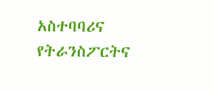አስተባባሪና የትራንስፖርትና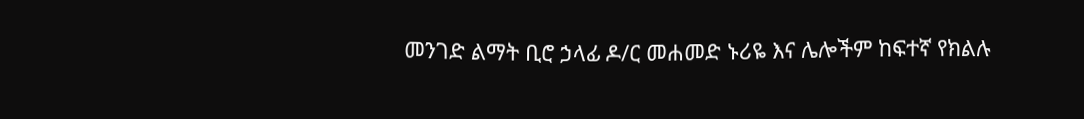መንገድ ልማት ቢሮ ኃላፊ ዶ/ር መሐመድ ኑሪዬ እና ሌሎችም ከፍተኛ የክልሉ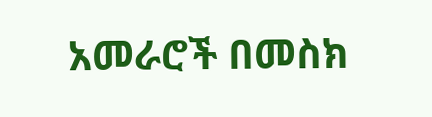አመራሮች በመስክ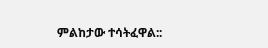ምልከታው ተሳትፈዋል::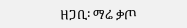ዘጋቢ፡ ማሬ ቃጦ